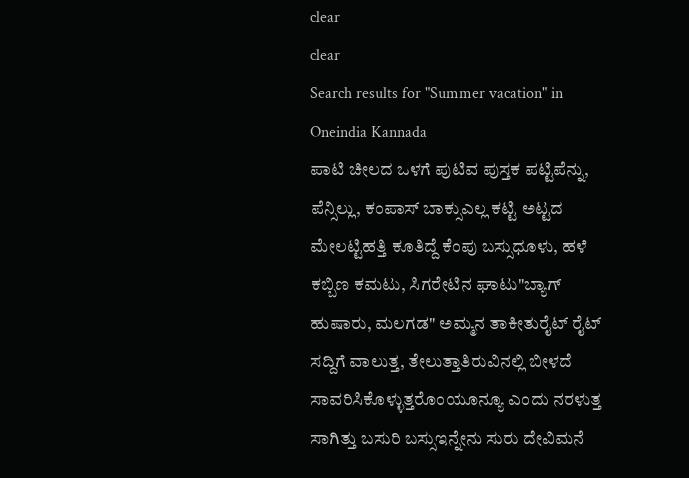clear
clear
Search results for "Summer vacation" in Oneindia Kannada
ಪಾಟಿ ಚೀಲದ ಒಳಗೆ ಪುಟಿವ ಪುಸ್ತಕ ಪಟ್ಟಿಪೆನ್ನು, ಪೆನ್ಸಿಲ್ಲು, ಕಂಪಾಸ್ ಬಾಕ್ಸುಎಲ್ಲ ಕಟ್ಟಿ ಅಟ್ಟದ ಮೇಲಟ್ಟಿಹತ್ತಿ ಕೂತಿದ್ದೆ ಕೆಂಪು ಬಸ್ಸುಧೂಳು, ಹಳೆ ಕಬ್ಬಿಣ ಕಮಟು, ಸಿಗರೇಟಿನ ಘಾಟು"ಬ್ಯಾಗ್ ಹುಷಾರು, ಮಲಗಡ" ಅಮ್ಮನ ತಾಕೀತುರೈಟ್ ರೈಟ್ ಸದ್ದಿಗೆ ವಾಲುತ್ತ, ತೇಲುತ್ತಾತಿರುವಿನಲ್ಲಿ ಬೀಳದೆ ಸಾವರಿಸಿಕೊಳ್ಳುತ್ತರೊಂಯೂನ್ಯೂ ಎಂದು ನರಳುತ್ತ ಸಾಗಿತ್ತು ಬಸುರಿ ಬಸ್ಸುಇನ್ನೇನು ಸುರು ದೇವಿಮನೆ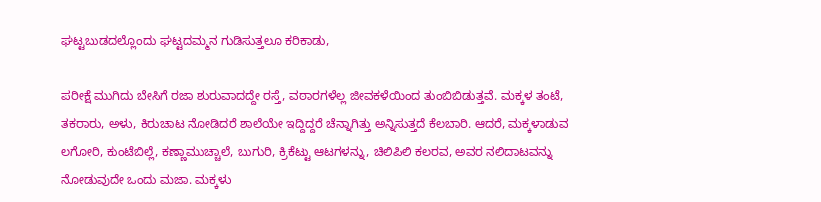ಘಟ್ಟಬುಡದಲ್ಲೊಂದು ಘಟ್ಟದಮ್ಮನ ಗುಡಿಸುತ್ತಲೂ ಕರಿಕಾಡು,

ಪರೀಕ್ಷೆ ಮುಗಿದು ಬೇಸಿಗೆ ರಜಾ ಶುರುವಾದದ್ದೇ ರಸ್ತೆ, ವಠಾರಗಳೆಲ್ಲ ಜೀವಕಳೆಯಿಂದ ತುಂಬಿಬಿಡುತ್ತವೆ. ಮಕ್ಕಳ ತಂಟೆ, ತಕರಾರು, ಅಳು, ಕಿರುಚಾಟ ನೋಡಿದರೆ ಶಾಲೆಯೇ ಇದ್ದಿದ್ದರೆ ಚೆನ್ನಾಗಿತ್ತು ಅನ್ನಿಸುತ್ತದೆ ಕೆಲಬಾರಿ. ಆದರೆ, ಮಕ್ಕಳಾಡುವ ಲಗೋರಿ, ಕುಂಟೆಬಿಲ್ಲೆ, ಕಣ್ಣಾಮುಚ್ಚಾಲೆ, ಬುಗುರಿ, ಕ್ರಿಕೆಟ್ಟು ಆಟಗಳನ್ನು, ಚಿಲಿಪಿಲಿ ಕಲರವ, ಅವರ ನಲಿದಾಟವನ್ನು ನೋಡುವುದೇ ಒಂದು ಮಜಾ. ಮಕ್ಕಳು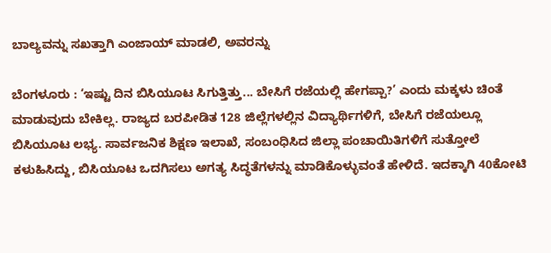ಬಾಲ್ಯವನ್ನು ಸಖತ್ತಾಗಿ ಎಂಜಾಯ್ ಮಾಡಲಿ, ಅವರನ್ನು

ಬೆಂಗಳೂರು : ‘ಇಷ್ಟು ದಿನ ಬಿಸಿಯೂಟ ಸಿಗುತ್ತಿತ್ತು... ಬೇಸಿಗೆ ರಜೆಯಲ್ಲಿ ಹೇಗಪ್ಪಾ?’ ಎಂದು ಮಕ್ಕಳು ಚಿಂತೆ ಮಾಡುವುದು ಬೇಕಿಲ್ಲ. ರಾಜ್ಯದ ಬರಪೀಡಿತ 128 ಜಿಲ್ಲೆಗಳಲ್ಲಿನ ವಿದ್ಯಾರ್ಥಿಗಳಿಗೆ, ಬೇಸಿಗೆ ರಜೆಯಲ್ಲೂ ಬಿಸಿಯೂಟ ಲಭ್ಯ. ಸಾರ್ವಜನಿಕ ಶಿಕ್ಷಣ ಇಲಾಖೆ, ಸಂಬಂಧಿಸಿದ ಜಿಲ್ಲಾ ಪಂಚಾಯಿತಿಗಳಿಗೆ ಸುತ್ತೋಲೆ ಕಳುಹಿಸಿದ್ದು, ಬಿಸಿಯೂಟ ಒದಗಿಸಲು ಅಗತ್ಯ ಸಿದ್ಧತೆಗಳನ್ನು ಮಾಡಿಕೊಳ್ಳುವಂತೆ ಹೇಳಿದೆ. ಇದಕ್ಕಾಗಿ 40ಕೋಟಿ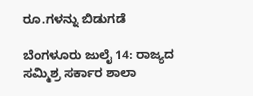ರೂ.ಗಳನ್ನು ಬಿಡುಗಡೆ

ಬೆಂಗಳೂರು ಜುಲೈ 14: ರಾಜ್ಯದ ಸಮ್ಮಿಶ್ರ ಸರ್ಕಾರ ಶಾಲಾ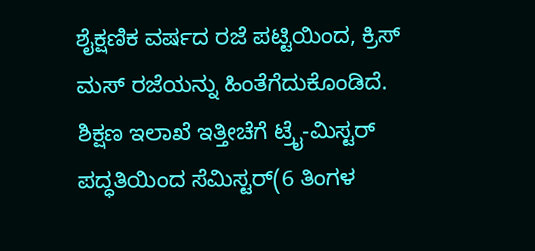ಶೈಕ್ಷಣಿಕ ವರ್ಷದ ರಜೆ ಪಟ್ಟಿಯಿಂದ, ಕ್ರಿಸ್ ಮಸ್ ರಜೆಯನ್ನು ಹಿಂತೆಗೆದುಕೊಂಡಿದೆ. ಶಿಕ್ಷಣ ಇಲಾಖೆ ಇತ್ತೀಚೆಗೆ ಟ್ರೈ-ಮಿಸ್ಟರ್ ಪದ್ಧತಿಯಿಂದ ಸೆಮಿಸ್ಟರ್(6 ತಿಂಗಳ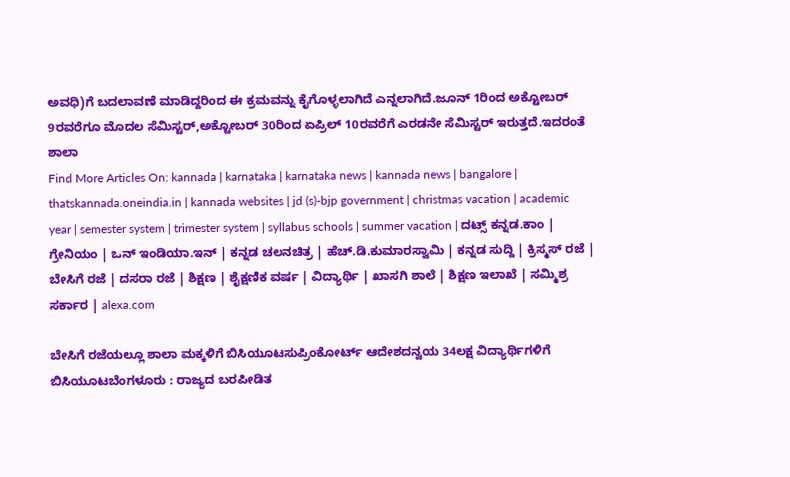ಅವಧಿ)ಗೆ ಬದಲಾವಣೆ ಮಾಡಿದ್ದರಿಂದ ಈ ಕ್ರಮವನ್ನು ಕೈಗೊಳ್ಳಲಾಗಿದೆ ಎನ್ನಲಾಗಿದೆ.ಜೂನ್ 1ರಿಂದ ಅಕ್ಟೋಬರ್ 9ರವರೆಗೂ ಮೊದಲ ಸೆಮಿಸ್ಟರ್,ಅಕ್ಟೋಬರ್ 30ರಿಂದ ಏಪ್ರಿಲ್ 10ರವರೆಗೆ ಎರಡನೇ ಸೆಮಿಸ್ಟರ್ ಇರುತ್ತದೆ.ಇದರಂತೆ ಶಾಲಾ
Find More Articles On: kannada | karnataka | karnataka news | kannada news | bangalore | thatskannada.oneindia.in | kannada websites | jd (s)-bjp government | christmas vacation | academic year | semester system | trimester system | syllabus schools | summer vacation | ದಟ್ಸ್ ಕನ್ನಡ.ಕಾಂ | ಗ್ರೇನಿಯಂ | ಒನ್ ಇಂಡಿಯಾ.ಇನ್ | ಕನ್ನಡ ಚಲನಚಿತ್ರ | ಹೆಚ್.ಡಿ.ಕುಮಾರಸ್ವಾಮಿ | ಕನ್ನಡ ಸುದ್ದಿ | ಕ್ರಿಸ್ಮಸ್ ರಜೆ | ಬೇಸಿಗೆ ರಜೆ | ದಸರಾ ರಜೆ | ಶಿಕ್ಷಣ | ಶೈಕ್ಷಣಿಕ ವರ್ಷ | ವಿದ್ಯಾರ್ಥಿ | ಖಾಸಗಿ ಶಾಲೆ | ಶಿಕ್ಷಣ ಇಲಾಖೆ | ಸಮ್ಮಿಶ್ರ ಸರ್ಕಾರ | alexa.com

ಬೇಸಿಗೆ ರಜೆಯಲ್ಲೂ ಶಾಲಾ ಮಕ್ಕಳಿಗೆ ಬಿಸಿಯೂಟಸುಪ್ರಿಂಕೋರ್ಟ್‌ ಆದೇಶದನ್ವಯ 34ಲಕ್ಷ ವಿದ್ಯಾರ್ಥಿಗಳಿಗೆ ಬಿಸಿಯೂಟಬೆಂಗಳೂರು : ರಾಜ್ಯದ ಬರಪೀಡಿತ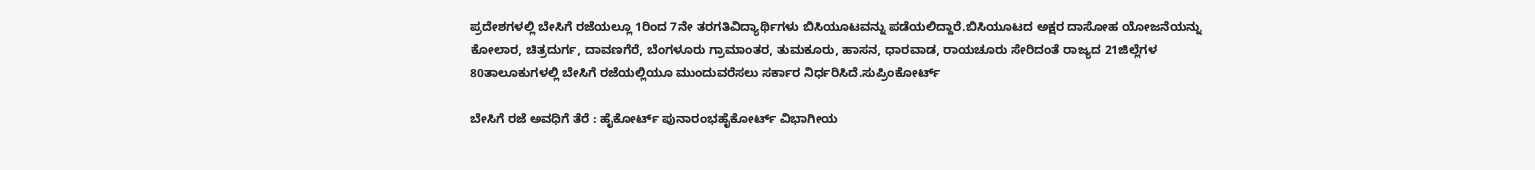ಪ್ರದೇಶಗಳಲ್ಲಿ ಬೇಸಿಗೆ ರಜೆಯಲ್ಲೂ 1ರಿಂದ 7ನೇ ತರಗತಿವಿದ್ಯಾರ್ಥಿಗಳು ಬಿಸಿಯೂಟವನ್ನು ಪಡೆಯಲಿದ್ದಾರೆ.ಬಿಸಿಯೂಟದ ಅಕ್ಷರ ದಾಸೋಹ ಯೋಜನೆಯನ್ನು ಕೋಲಾರ, ಚಿತ್ರದುರ್ಗ, ದಾವಣಗೆರೆ, ಬೆಂಗಳೂರು ಗ್ರಾಮಾಂತರ, ತುಮಕೂರು, ಹಾಸನ, ಧಾರವಾಡ, ರಾಯಚೂರು ಸೇರಿದಂತೆ ರಾಜ್ಯದ 21ಜಿಲ್ಲೆಗಳ 80ತಾಲೂಕುಗಳಲ್ಲಿ ಬೇಸಿಗೆ ರಜೆಯಲ್ಲಿಯೂ ಮುಂದುವರೆಸಲು ಸರ್ಕಾರ ನಿರ್ಧರಿಸಿದೆ.ಸುಪ್ರಿಂಕೋರ್ಟ್‌

ಬೇಸಿಗೆ ರಜೆ ಅವಧಿಗೆ ತೆರೆ : ಹೈಕೋರ್ಟ್‌ ಪುನಾರಂಭಹೈಕೋರ್ಟ್‌ ವಿಭಾಗೀಯ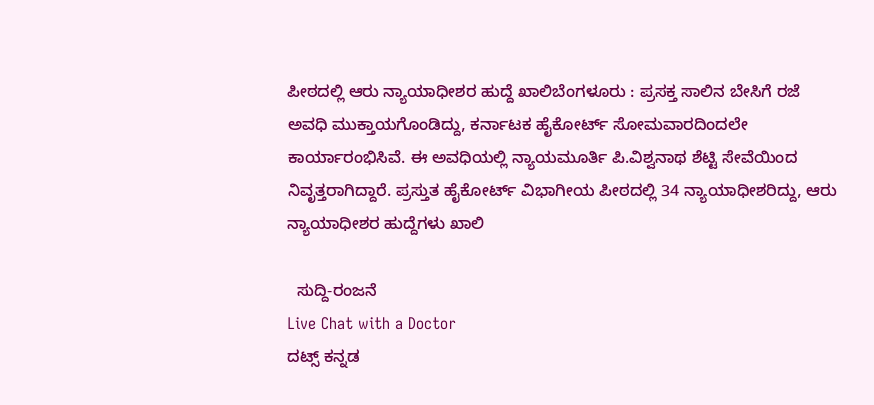ಪೀಠದಲ್ಲಿ ಆರು ನ್ಯಾಯಾಧೀಶರ ಹುದ್ದೆ ಖಾಲಿಬೆಂಗಳೂರು : ಪ್ರಸಕ್ತ ಸಾಲಿನ ಬೇಸಿಗೆ ರಜೆ ಅವಧಿ ಮುಕ್ತಾಯಗೊಂಡಿದ್ದು, ಕರ್ನಾಟಕ ಹೈಕೋರ್ಟ್‌ ಸೋಮವಾರದಿಂದಲೇ ಕಾರ್ಯಾರಂಭಿಸಿವೆ. ಈ ಅವಧಿಯಲ್ಲಿ ನ್ಯಾಯಮೂರ್ತಿ ಪಿ.ವಿಶ್ವನಾಥ ಶೆಟ್ಟಿ ಸೇವೆಯಿಂದ ನಿವೃತ್ತರಾಗಿದ್ದಾರೆ. ಪ್ರಸ್ತುತ ಹೈಕೋರ್ಟ್‌ ವಿಭಾಗೀಯ ಪೀಠದಲ್ಲಿ 34 ನ್ಯಾಯಾಧೀಶರಿದ್ದು, ಆರು ನ್ಯಾಯಾಧೀಶರ ಹುದ್ದೆಗಳು ಖಾಲಿ

  ಸುದ್ದಿ-ರಂಜನೆ
Live Chat with a Doctor
ದಟ್ಸ್ ಕನ್ನಡ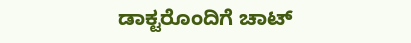ಡಾಕ್ಟರೊಂದಿಗೆ ಚಾಟ್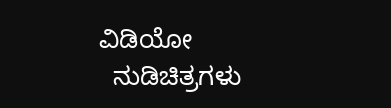ವಿಡಿಯೋ
  ನುಡಿಚಿತ್ರಗಳು